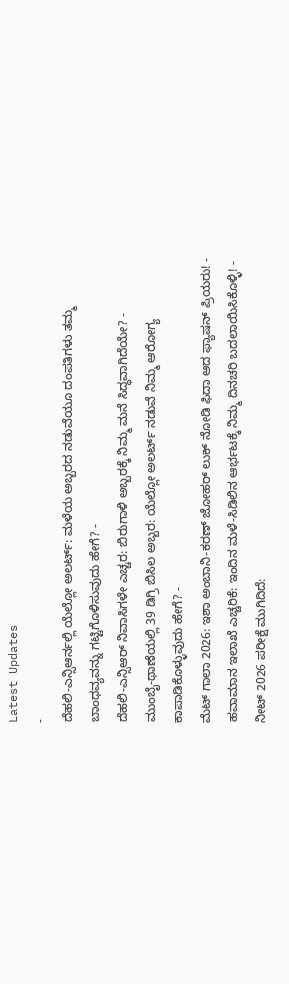Latest Updates
-
ದೆಹಲಿ-ಎನ್ಸಿಆರ್ನಲ್ಲಿ ಯೆಲ್ಲೋ ಅಲರ್ಟ್: ಮಳೆಯ ಅಬ್ಬರದ ನಡುವೆಯೂ ದಂಪತಿಗಳು ತಮ್ಮ ಬಾಂಧವ್ಯವನ್ನು ಗಟ್ಟಿಗೊಳಿಸುವುದು ಹೇಗೆ? -
ದೆಹಲಿ-ಎನ್ಸಿಆರ್ ನಿವಾಸಿಗಳೇ ಎಚ್ಚರ: ಬಿರುಗಾಳಿ ಅಬ್ಬರಕ್ಕೆ ನಿಮ್ಮ ಮನೆ ಸಿದ್ಧವಾಗಿದೆಯೇ? -
ಮುಂಬೈ-ಥಾಣೆಯಲ್ಲಿ 39 ಡಿಗ್ರಿ ಬಿಸಿಲ ಅಬ್ಬರ: ಯೆಲ್ಲೋ ಅಲರ್ಟ್ ನಡುವೆ ನಿಮ್ಮ ಆರೋಗ್ಯ ಕಾಪಾಡಿಕೊಳ್ಳುವುದು ಹೇಗೆ? -
ಮೆಟ್ ಗಾಲಾ 2026: ಇಶಾ ಅಂಬಾನಿ-ಕರಣ್ ಜೋಹರ್ ಲುಕ್ ನೋಡಿ ಫಿದಾ ಆದ ಫ್ಯಾಷನ್ ಪ್ರಿಯರು! -
ಹವಾಮಾನ ಇಲಾಖೆ ಎಚ್ಚರಿಕೆ: ಇಂದಿನ ಮಳೆ-ಸಿಡಿಲಿನ ಆರ್ಭಟಕ್ಕೆ ನಿಮ್ಮ ದಿನಚರಿ ಬದಲಾಯಿಸಿಕೊಳ್ಳಿ! -
ನೀಟ್ 2026 ಪರೀಕ್ಷೆ ಮುಗಿದಿದೆ: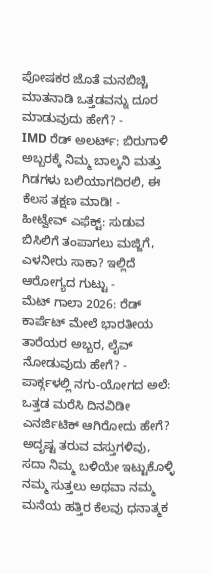ಪೋಷಕರ ಜೊತೆ ಮನಬಿಚ್ಚಿ ಮಾತನಾಡಿ ಒತ್ತಡವನ್ನು ದೂರ ಮಾಡುವುದು ಹೇಗೆ? -
IMD ರೆಡ್ ಅಲರ್ಟ್: ಬಿರುಗಾಳಿ ಅಬ್ಬರಕ್ಕೆ ನಿಮ್ಮ ಬಾಲ್ಕನಿ ಮತ್ತು ಗಿಡಗಳು ಬಲಿಯಾಗದಿರಲಿ, ಈ ಕೆಲಸ ತಕ್ಷಣ ಮಾಡಿ! -
ಹೀಟ್ವೇವ್ ಎಫೆಕ್ಟ್: ಸುಡುವ ಬಿಸಿಲಿಗೆ ತಂಪಾಗಲು ಮಜ್ಜಿಗೆ, ಎಳನೀರು ಸಾಕಾ? ಇಲ್ಲಿದೆ ಆರೋಗ್ಯದ ಗುಟ್ಟು -
ಮೆಟ್ ಗಾಲಾ 2026: ರೆಡ್ ಕಾರ್ಪೆಟ್ ಮೇಲೆ ಭಾರತೀಯ ತಾರೆಯರ ಅಬ್ಬರ, ಲೈವ್ ನೋಡುವುದು ಹೇಗೆ? -
ಪಾರ್ಕ್ಗಳಲ್ಲಿ ನಗು-ಯೋಗದ ಅಲೆ: ಒತ್ತಡ ಮರೆಸಿ ದಿನವಿಡೀ ಎನರ್ಜಿಟಿಕ್ ಆಗಿರೋದು ಹೇಗೆ?
ಅದೃಷ್ಟ ತರುವ ವಸ್ತುಗಳಿವು, ಸದಾ ನಿಮ್ಮ ಬಳಿಯೇ ಇಟ್ಟುಕೊಳ್ಳಿ
ನಮ್ಮ ಸುತ್ತಲು ಅಥವಾ ನಮ್ಮ ಮನೆಯ ಹತ್ತಿರ ಕೆಲವು ಧನಾತ್ಮಕ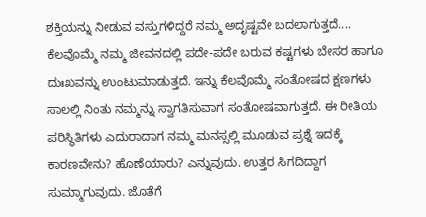ಶಕ್ತಿಯನ್ನು ನೀಡುವ ವಸ್ತುಗಳಿದ್ದರೆ ನಮ್ಮ ಅದೃಷ್ಟವೇ ಬದಲಾಗುತ್ತದೆ....
ಕೆಲವೊಮ್ಮೆ ನಮ್ಮ ಜೀವನದಲ್ಲಿ ಪದೇ-ಪದೇ ಬರುವ ಕಷ್ಟಗಳು ಬೇಸರ ಹಾಗೂ ದುಃಖವನ್ನು ಉಂಟುಮಾಡುತ್ತದೆ. ಇನ್ನು ಕೆಲವೊಮ್ಮೆ ಸಂತೋಷದ ಕ್ಷಣಗಳು ಸಾಲಲ್ಲಿ ನಿಂತು ನಮ್ಮನ್ನು ಸ್ವಾಗತಿಸುವಾಗ ಸಂತೋಷವಾಗುತ್ತದೆ. ಈ ರೀತಿಯ ಪರಿಸ್ಥಿತಿಗಳು ಎದುರಾದಾಗ ನಮ್ಮ ಮನಸ್ಸಲ್ಲಿ ಮೂಡುವ ಪ್ರಶ್ನೆ ಇದಕ್ಕೆ ಕಾರಣವೇನು? ಹೊಣೆಯಾರು? ಎನ್ನುವುದು. ಉತ್ತರ ಸಿಗದಿದ್ದಾಗ ಸುಮ್ಮಾಗುವುದು. ಜೊತೆಗೆ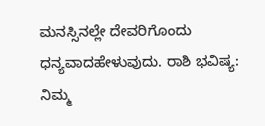ಮನಸ್ಸಿನಲ್ಲೇ ದೇವರಿಗೊಂದು ಧನ್ಯವಾದಹೇಳುವುದು. ರಾಶಿ ಭವಿಷ್ಯ: ನಿಮ್ಮ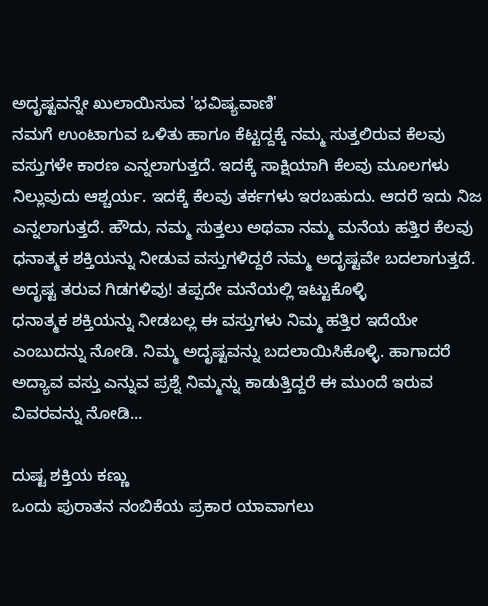ಅದೃಷ್ಟವನ್ನೇ ಖುಲಾಯಿಸುವ 'ಭವಿಷ್ಯವಾಣಿ'
ನಮಗೆ ಉಂಟಾಗುವ ಒಳಿತು ಹಾಗೂ ಕೆಟ್ಟದ್ದಕ್ಕೆ ನಮ್ಮ ಸುತ್ತಲಿರುವ ಕೆಲವು ವಸ್ತುಗಳೇ ಕಾರಣ ಎನ್ನಲಾಗುತ್ತದೆ. ಇದಕ್ಕೆ ಸಾಕ್ಷಿಯಾಗಿ ಕೆಲವು ಮೂಲಗಳು ನಿಲ್ಲುವುದು ಆಶ್ಚರ್ಯ. ಇದಕ್ಕೆ ಕೆಲವು ತರ್ಕಗಳು ಇರಬಹುದು. ಆದರೆ ಇದು ನಿಜ ಎನ್ನಲಾಗುತ್ತದೆ. ಹೌದು, ನಮ್ಮ ಸುತ್ತಲು ಅಥವಾ ನಮ್ಮ ಮನೆಯ ಹತ್ತಿರ ಕೆಲವು ಧನಾತ್ಮಕ ಶಕ್ತಿಯನ್ನು ನೀಡುವ ವಸ್ತುಗಳಿದ್ದರೆ ನಮ್ಮ ಅದೃಷ್ಟವೇ ಬದಲಾಗುತ್ತದೆ. ಅದೃಷ್ಟ ತರುವ ಗಿಡಗಳಿವು! ತಪ್ಪದೇ ಮನೆಯಲ್ಲಿ ಇಟ್ಟುಕೊಳ್ಳಿ
ಧನಾತ್ಮಕ ಶಕ್ತಿಯನ್ನು ನೀಡಬಲ್ಲ ಈ ವಸ್ತುಗಳು ನಿಮ್ಮ ಹತ್ತಿರ ಇದೆಯೇ ಎಂಬುದನ್ನು ನೋಡಿ. ನಿಮ್ಮ ಅದೃಷ್ಟವನ್ನು ಬದಲಾಯಿಸಿಕೊಳ್ಳಿ. ಹಾಗಾದರೆ ಅದ್ಯಾವ ವಸ್ತು ಎನ್ನುವ ಪ್ರಶ್ನೆ ನಿಮ್ಮನ್ನು ಕಾಡುತ್ತಿದ್ದರೆ ಈ ಮುಂದೆ ಇರುವ ವಿವರವನ್ನು ನೋಡಿ...

ದುಷ್ಟ ಶಕ್ತಿಯ ಕಣ್ಣು
ಒಂದು ಪುರಾತನ ನಂಬಿಕೆಯ ಪ್ರಕಾರ ಯಾವಾಗಲು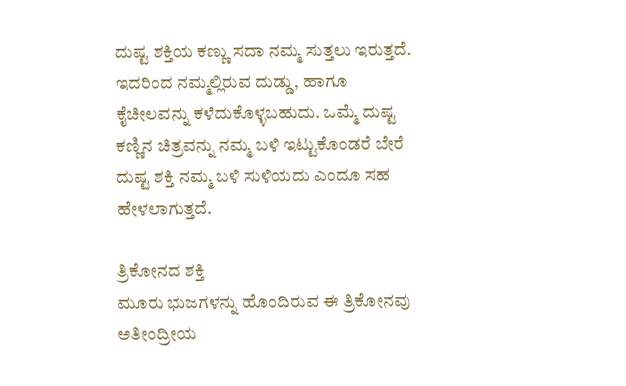ದುಷ್ಟ ಶಕ್ತಿಯ ಕಣ್ಣು ಸದಾ ನಮ್ಮ ಸುತ್ತಲು ಇರುತ್ತದೆ. ಇದರಿಂದ ನಮ್ಮಲ್ಲಿರುವ ದುಡ್ಡು, ಹಾಗೂ ಕೈಚೀಲವನ್ನು ಕಳೆದುಕೊಳ್ಳಬಹುದು. ಒಮ್ಮೆ ದುಷ್ಟ ಕಣ್ಣಿನ ಚಿತ್ರವನ್ನು ನಮ್ಮ ಬಳಿ ಇಟ್ಟುಕೊಂಡರೆ ಬೇರೆ ದುಷ್ಟ ಶಕ್ತಿ ನಮ್ಮ ಬಳಿ ಸುಳಿಯದು ಎಂದೂ ಸಹ ಹೇಳಲಾಗುತ್ತದೆ.

ತ್ರಿಕೋನದ ಶಕ್ತಿ
ಮೂರು ಭುಜಗಳನ್ನು ಹೊಂದಿರುವ ಈ ತ್ರಿಕೋನವು ಅತೀಂದ್ರೀಯ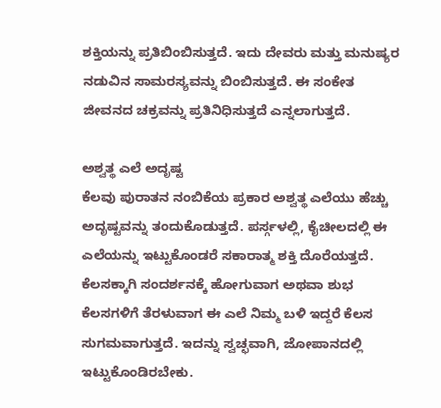ಶಕ್ತಿಯನ್ನು ಪ್ರತಿಬಿಂಬಿಸುತ್ತದೆ. ಇದು ದೇವರು ಮತ್ತು ಮನುಷ್ಯರ ನಡುವಿನ ಸಾಮರಸ್ಯವನ್ನು ಬಿಂಬಿಸುತ್ತದೆ. ಈ ಸಂಕೇತ ಜೀವನದ ಚಕ್ರವನ್ನು ಪ್ರತಿನಿಧಿಸುತ್ತದೆ ಎನ್ನಲಾಗುತ್ತದೆ.

ಅಶ್ವತ್ಥ ಎಲೆ ಅದೃಷ್ಟ
ಕೆಲವು ಪುರಾತನ ನಂಬಿಕೆಯ ಪ್ರಕಾರ ಅಶ್ವತ್ಥ ಎಲೆಯು ಹೆಚ್ಚು ಅದೃಷ್ಟವನ್ನು ತಂದುಕೊಡುತ್ತದೆ. ಪರ್ಸ್ಗಳಲ್ಲಿ, ಕೈಚೀಲದಲ್ಲಿ ಈ ಎಲೆಯನ್ನು ಇಟ್ಟುಕೊಂಡರೆ ಸಕಾರಾತ್ಮ ಶಕ್ತಿ ದೊರೆಯತ್ತದೆ. ಕೆಲಸಕ್ಕಾಗಿ ಸಂದರ್ಶನಕ್ಕೆ ಹೋಗುವಾಗ ಅಥವಾ ಶುಭ ಕೆಲಸಗಳಿಗೆ ತೆರಳುವಾಗ ಈ ಎಲೆ ನಿಮ್ಮ ಬಳಿ ಇದ್ದರೆ ಕೆಲಸ ಸುಗಮವಾಗುತ್ತದೆ. ಇದನ್ನು ಸ್ವಚ್ಛವಾಗಿ, ಜೋಪಾನದಲ್ಲಿ ಇಟ್ಟುಕೊಂಡಿರಬೇಕು.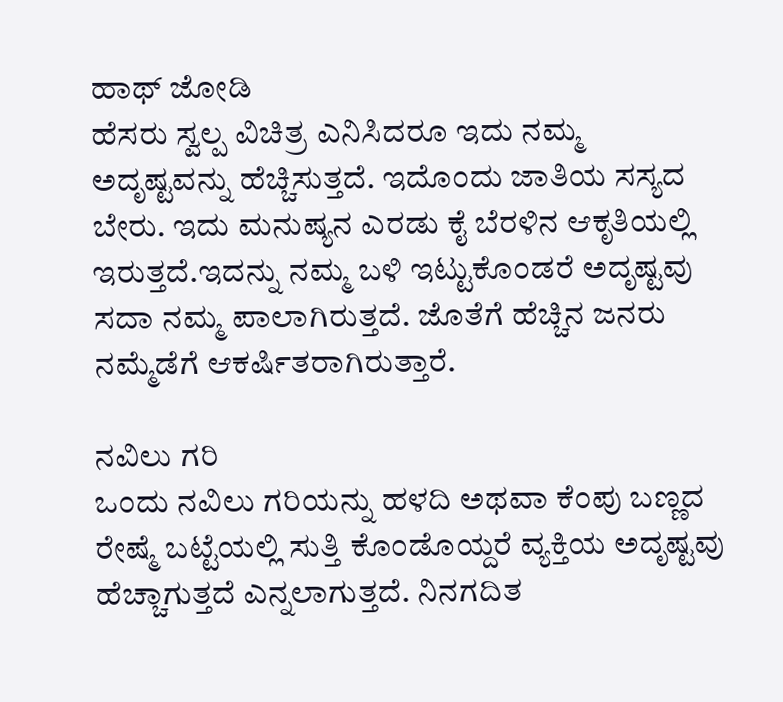ಹಾಥ್ ಜೋಡಿ
ಹೆಸರು ಸ್ವಲ್ಪ ವಿಚಿತ್ರ ಎನಿಸಿದರೂ ಇದು ನಮ್ಮ ಅದೃಷ್ಟವನ್ನು ಹೆಚ್ಚಿಸುತ್ತದೆ. ಇದೊಂದು ಜಾತಿಯ ಸಸ್ಯದ ಬೇರು. ಇದು ಮನುಷ್ಯನ ಎರಡು ಕೈ ಬೆರಳಿನ ಆಕೃತಿಯಲ್ಲಿ ಇರುತ್ತದೆ.ಇದನ್ನು ನಮ್ಮ ಬಳಿ ಇಟ್ಟುಕೊಂಡರೆ ಅದೃಷ್ಟವು ಸದಾ ನಮ್ಮ ಪಾಲಾಗಿರುತ್ತದೆ. ಜೊತೆಗೆ ಹೆಚ್ಚಿನ ಜನರು ನಮ್ಮೆಡೆಗೆ ಆಕರ್ಷಿತರಾಗಿರುತ್ತಾರೆ.

ನವಿಲು ಗರಿ
ಒಂದು ನವಿಲು ಗರಿಯನ್ನು ಹಳದಿ ಅಥವಾ ಕೆಂಪು ಬಣ್ಣದ ರೇಷ್ಮೆ ಬಟ್ಟೆಯಲ್ಲಿ ಸುತ್ತಿ ಕೊಂಡೊಯ್ದರೆ ವ್ಯಕ್ತಿಯ ಅದೃಷ್ಟವು ಹೆಚ್ಚಾಗುತ್ತದೆ ಎನ್ನಲಾಗುತ್ತದೆ. ನಿನಗದಿತ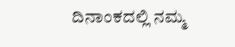ದಿನಾಂಕದಲ್ಲಿ ನಮ್ಮ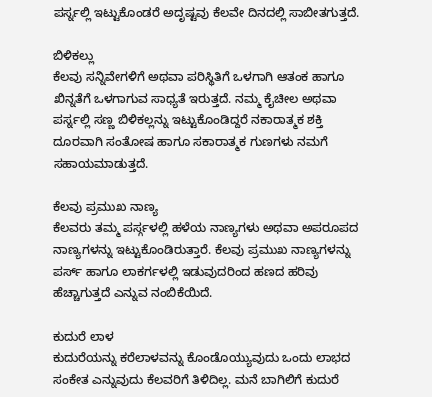ಪರ್ಸ್ನಲ್ಲಿ ಇಟ್ಟುಕೊಂಡರೆ ಅದೃಷ್ಟವು ಕೆಲವೇ ದಿನದಲ್ಲಿ ಸಾಬೀತಗುತ್ತದೆ.

ಬಿಳಿಕಲ್ಲು
ಕೆಲವು ಸನ್ನಿವೇಗಳಿಗೆ ಅಥವಾ ಪರಿಸ್ಥಿತಿಗೆ ಒಳಗಾಗಿ ಆತಂಕ ಹಾಗೂ ಖಿನ್ನತೆಗೆ ಒಳಗಾಗುವ ಸಾಧ್ಯತೆ ಇರುತ್ತದೆ. ನಮ್ಮ ಕೈಚೀಲ ಅಥವಾ ಪರ್ಸ್ನಲ್ಲಿ ಸಣ್ಣ ಬಿಳಿಕಲ್ಲನ್ನು ಇಟ್ಟುಕೊಂಡಿದ್ದರೆ ನಕಾರಾತ್ಮಕ ಶಕ್ತಿ ದೂರವಾಗಿ ಸಂತೋಷ ಹಾಗೂ ಸಕಾರಾತ್ಮಕ ಗುಣಗಳು ನಮಗೆ ಸಹಾಯಮಾಡುತ್ತದೆ.

ಕೆಲವು ಪ್ರಮುಖ ನಾಣ್ಯ
ಕೆಲವರು ತಮ್ಮ ಪರ್ಸ್ಗಳಲ್ಲಿ ಹಳೆಯ ನಾಣ್ಯಗಳು ಅಥವಾ ಅಪರೂಪದ ನಾಣ್ಯಗಳನ್ನು ಇಟ್ಟುಕೊಂಡಿರುತ್ತಾರೆ. ಕೆಲವು ಪ್ರಮುಖ ನಾಣ್ಯಗಳನ್ನು ಪರ್ಸ್ ಹಾಗೂ ಲಾಕರ್ಗಳಲ್ಲಿ ಇಡುವುದರಿಂದ ಹಣದ ಹರಿವು ಹೆಚ್ಚಾಗುತ್ತದೆ ಎನ್ನುವ ನಂಬಿಕೆಯಿದೆ.

ಕುದುರೆ ಲಾಳ
ಕುದುರೆಯನ್ನು ಕರೆಲಾಳವನ್ನು ಕೊಂಡೊಯ್ಯುವುದು ಒಂದು ಲಾಭದ ಸಂಕೇತ ಎನ್ನುವುದು ಕೆಲವರಿಗೆ ತಿಳಿದಿಲ್ಲ. ಮನೆ ಬಾಗಿಲಿಗೆ ಕುದುರೆ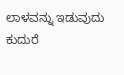ಲಾಳವನ್ನು ಇಡುವುದು ಕುದುರೆ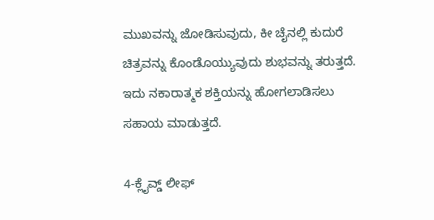ಮುಖವನ್ನು ಜೋಡಿಸುವುದು, ಕೀ ಚೈನಲ್ಲಿ ಕುದುರೆ ಚಿತ್ರವನ್ನು ಕೊಂಡೊಯ್ಯುವುದು ಶುಭವನ್ನು ತರುತ್ತದೆ. ಇದು ನಕಾರಾತ್ಮಕ ಶಕ್ತಿಯನ್ನು ಹೋಗಲಾಡಿಸಲು ಸಹಾಯ ಮಾಡುತ್ತದೆ.

4-ಕ್ಲೈವ್ಡ್ ಲೀಫ್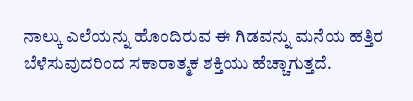ನಾಲ್ಕು ಎಲೆಯನ್ನು ಹೊಂದಿರುವ ಈ ಗಿಡವನ್ನು ಮನೆಯ ಹತ್ತಿರ ಬೆಳೆಸುವುದರಿಂದ ಸಕಾರಾತ್ಮಕ ಶಕ್ತಿಯು ಹೆಚ್ಚಾಗುತ್ತದೆ.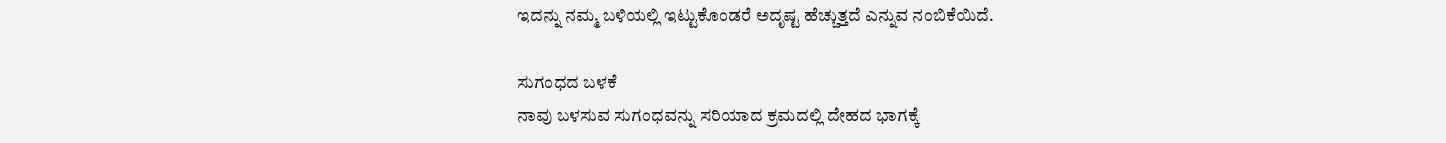ಇದನ್ನು ನಮ್ಮ ಬಳಿಯಲ್ಲಿ ಇಟ್ಟುಕೊಂಡರೆ ಅದೃಷ್ಟ ಹೆಚ್ಚುತ್ತದೆ ಎನ್ನುವ ನಂಬಿಕೆಯಿದೆ.

ಸುಗಂಧದ ಬಳಕೆ
ನಾವು ಬಳಸುವ ಸುಗಂಧವನ್ನು ಸರಿಯಾದ ಕ್ರಮದಲ್ಲಿ ದೇಹದ ಭಾಗಕ್ಕೆ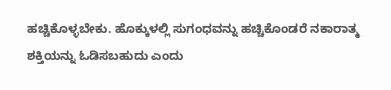ಹಚ್ಚಿಕೊಳ್ಳಬೇಕು. ಹೊಕ್ಕುಳಲ್ಲಿ ಸುಗಂಧವನ್ನು ಹಚ್ಚಿಕೊಂಡರೆ ನಕಾರಾತ್ಮ ಶಕ್ತಿಯನ್ನು ಓಡಿಸಬಹುದು ಎಂದು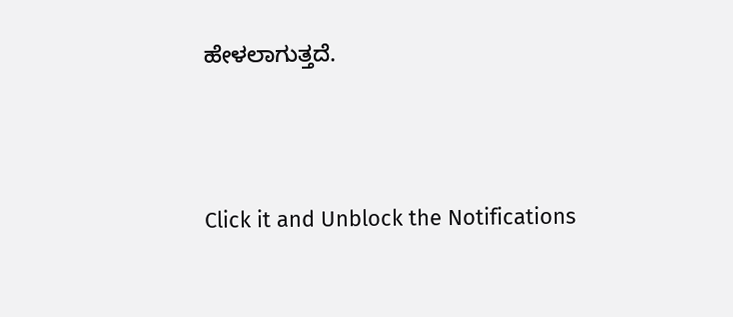ಹೇಳಲಾಗುತ್ತದೆ.



Click it and Unblock the Notifications